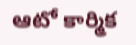ఆటో కార్మిక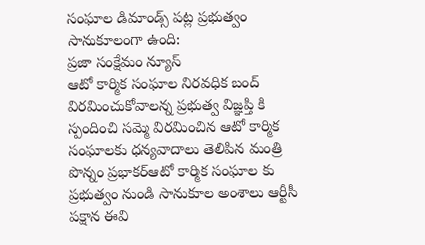సంఘాల డిమాండ్స్ పట్ల ప్రభుత్వం సానుకూలంగా ఉంది:
ప్రజా సంక్షేమం న్యూస్
ఆటో కార్మిక సంఘాల నిరవధిక బంద్ విరమించుకోవాలన్న ప్రభుత్వ విజ్ఞప్తి కి స్పందించి సమ్మె విరమించిన ఆటో కార్మిక సంఘాలకు ధన్యవాదాలు తెలిపిన మంత్రి పొన్నం ప్రభాకర్ఆటో కార్మిక సంఘాల కు ప్రభుత్వం నుండి సానుకూల అంశాలు ఆర్టీసీ పక్షాన ఈవి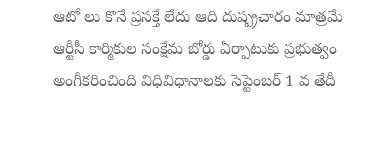ఆటో లు కొనే ప్రసక్తే లేదు ఆది దుష్ప్రచారం మాత్రమే ఆర్టీసీ కార్మికుల సంక్షేమ బోర్డు ఏర్పాటుకు ప్రభుత్వం అంగీకరించింది విధివిధానాలకు సెప్టెంబర్ 1 వ తేదీ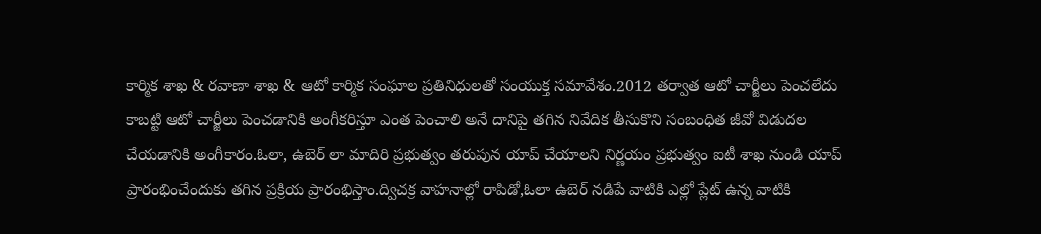కార్మిక శాఖ & రవాణా శాఖ & ఆటో కార్మిక సంఘాల ప్రతినిధులతో సంయుక్త సమావేశం.2012 తర్వాత ఆటో చార్జీలు పెంచలేదు కాబట్టి ఆటో చార్జీలు పెంచడానికి అంగీకరిస్తూ ఎంత పెంచాలి అనే దానిపై తగిన నివేదిక తీసుకొని సంబంధిత జీవో విడుదల చేయడానికి అంగీకారం.ఓలా, ఉబెర్ లా మాదిరి ప్రభుత్వం తరుపున యాప్ చేయాలని నిర్ణయం ప్రభుత్వం ఐటీ శాఖ నుండి యాప్ ప్రారంభించేందుకు తగిన ప్రక్రియ ప్రారంభిస్తాం.ద్విచక్ర వాహనాల్లో రాపిడో,ఓలా ఉబెర్ నడిపే వాటికి ఎల్లో ప్లేట్ ఉన్న వాటికి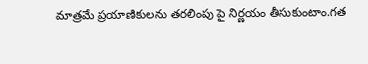మాత్రమే ప్రయాణికులను తరలింపు పై నిర్ణయం తీసుకుంటాం.గత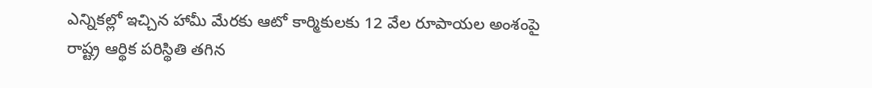ఎన్నికల్లో ఇచ్చిన హామీ మేరకు ఆటో కార్మికులకు 12 వేల రూపాయల అంశంపై రాష్ట్ర ఆర్థిక పరిస్థితి తగిన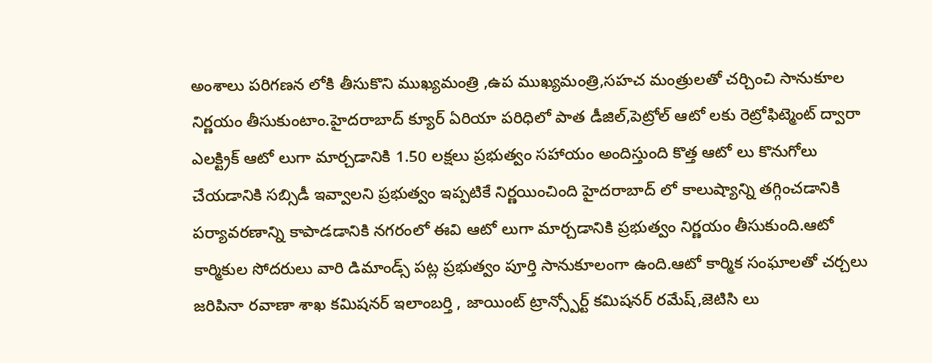అంశాలు పరిగణన లోకి తీసుకొని ముఖ్యమంత్రి ,ఉప ముఖ్యమంత్రి,సహచ మంత్రులతో చర్చించి సానుకూల నిర్ణయం తీసుకుంటాం.హైదరాబాద్ క్యూర్ ఏరియా పరిధిలో పాత డీజిల్,పెట్రోల్ ఆటో లకు రెట్రోఫిట్మెంట్ ద్వారా ఎలక్ట్రిక్ ఆటో లుగా మార్చడానికి 1.50 లక్షలు ప్రభుత్వం సహాయం అందిస్తుంది కొత్త ఆటో లు కొనుగోలు చేయడానికి సబ్సిడీ ఇవ్వాలని ప్రభుత్వం ఇప్పటికే నిర్ణయించింది హైదరాబాద్ లో కాలుష్యాన్ని తగ్గించడానికి పర్యావరణాన్ని కాపాడడానికి నగరంలో ఈవి ఆటో లుగా మార్చడానికి ప్రభుత్వం నిర్ణయం తీసుకుంది.ఆటో కార్మికుల సోదరులు వారి డిమాండ్స్ పట్ల ప్రభుత్వం పూర్తి సానుకూలంగా ఉంది.ఆటో కార్మిక సంఘాలతో చర్చలు జరిపినా రవాణా శాఖ కమిషనర్ ఇలాంబర్తి , జాయింట్ ట్రాన్స్పోర్ట్ కమిషనర్ రమేష్,జెటిసి లు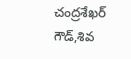చంద్రశేఖర్ గౌడ్,శివ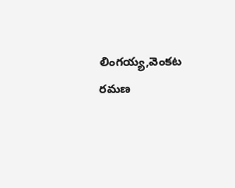లింగయ్య,వెంకట రమణ